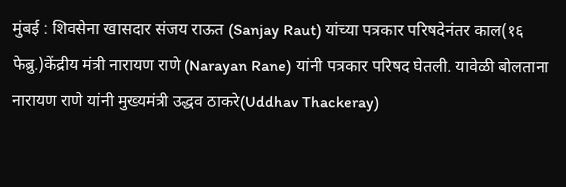मुंबई : शिवसेना खासदार संजय राऊत (Sanjay Raut) यांच्या पत्रकार परिषदेनंतर काल(१६ फेब्रु.)केंद्रीय मंत्री नारायण राणे (Narayan Rane) यांनी पत्रकार परिषद घेतली. यावेळी बोलताना नारायण राणे यांनी मुख्यमंत्री उद्धव ठाकरे(Uddhav Thackeray)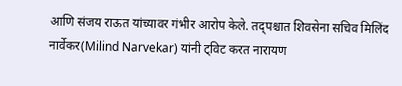आणि संजय राऊत यांच्यावर गंभीर आरोप केले. तद्पश्चात शिवसेना सचिव मिलिंद नार्वेकर(Milind Narvekar) यांनी ट्विट करत नारायण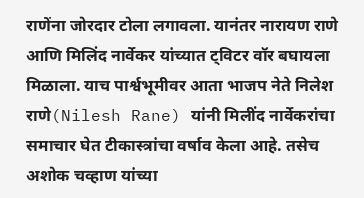राणेंना जोरदार टोला लगावला. यानंतर नारायण राणे आणि मिलिंद नार्वेकर यांच्यात ट्विटर वॉर बघायला मिळाला. याच पार्श्वभूमीवर आता भाजप नेते निलेश राणे(Nilesh Rane) यांनी मिलींद नार्वेकरांचा समाचार घेत टीकास्त्रांचा वर्षाव केला आहे. तसेच अशोक चव्हाण यांच्या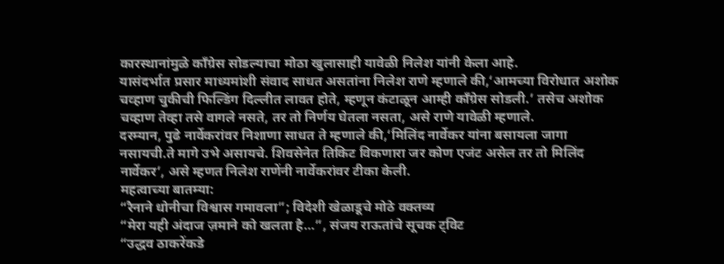कारस्थानांमुळे काँग्रेस सोडल्याचा मोठा खुलासाही यावेळी निलेश यांनी केला आहे.
यासंदर्भात प्रसार माध्यमांशी संवाद साधत असतांना निलेश राणे म्हणाले की,‘आमच्या विरोधात अशोक चव्हाण चुकीची फिल्डिंग दिल्लीत लावत होते, म्हणून कंटाळून आम्ही काँग्रेस सोडली.’ तसेच अशोक चव्हाण तेव्हा तसे वागले नसते, तर तो निर्णय घेतला नसता, असे राणे यावेळी म्हणाले.
दरम्यान, पुढे नार्वेकरांवर निशाणा साधत ते म्हणाले की,‘मिलिंद नार्वेकर यांना बसायला जागा नसायची.ते मागे उभे असायचे. शिवसेनेत तिकिट विकणारा जर कोण एजंट असेल तर तो मिलिंद नार्वेकर’, असे म्हणत निलेश राणेंनी नार्वेकरांवर टीका केली.
महत्वाच्या बातम्या:
“रैनाने धोनीचा विश्वास गमावला”; विदेशी खेळाडूचे मोठे वक्तव्य
“मेरा यही अंदाज ज़माने को खलता है…”, संजय राऊतांचे सूचक ट्विट
“उद्धव ठाकरेंकडे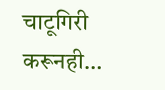चाटूगिरी करूनही…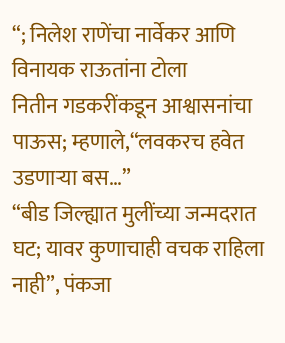“; निलेश राणेंचा नार्वेकर आणि विनायक राऊतांना टोला
नितीन गडकरींकडून आश्वासनांचा पाऊस; म्हणाले,“लवकरच हवेत उडणाऱ्या बस…”
“बीड जिल्ह्यात मुलींच्या जन्मदरात घट; यावर कुणाचाही वचक राहिला नाही”, पंकजा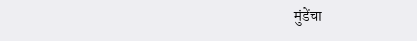मुंडेंचा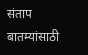संताप
बातम्यांसाठी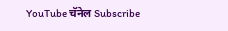YouTube चॅनेल Subscribe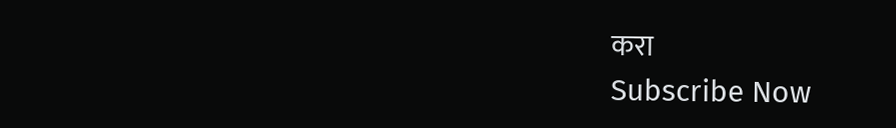करा
Subscribe Now